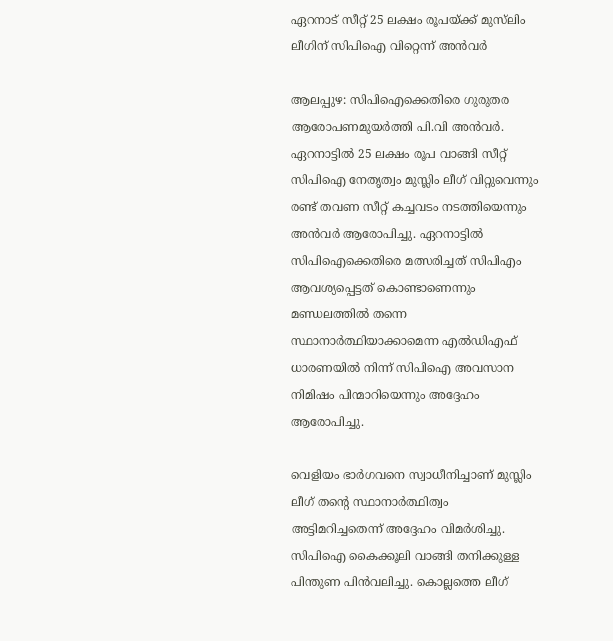ഏറനാട് സീറ്റ് 25 ലക്ഷം രൂപയ്ക്ക് മുസ്‌ലിം ലീഗിന് സിപിഐ വിറ്റെന്ന് അൻവർ

ആലപ്പുഴ: സിപിഐക്കെതിരെ ഗുരുതര ആരോപണമുയര്‍ത്തി പി.വി അന്‍വര്‍. ഏറനാട്ടില്‍ 25 ലക്ഷം രൂപ വാങ്ങി സീറ്റ് സിപിഐ നേതൃത്വം മുസ്ലിം ലീഗ് വിറ്റുവെന്നും രണ്ട് തവണ സീറ്റ് കച്ചവടം നടത്തിയെന്നും അന്‍വര്‍ ആരോപിച്ചു. ഏറനാട്ടില്‍ സിപിഐക്കെതിരെ മത്സരിച്ചത് സിപിഎം ആവശ്യപ്പെട്ടത് കൊണ്ടാണെന്നും മണ്ഡലത്തില്‍ തന്നെ സ്ഥാനാര്‍ത്ഥിയാക്കാമെന്ന എല്‍ഡിഎഫ് ധാരണയില്‍ നിന്ന് സിപിഐ അവസാന നിമിഷം പിന്മാറിയെന്നും അദ്ദേഹം ആരോപിച്ചു.

വെളിയം ഭാര്‍ഗവനെ സ്വാധീനിച്ചാണ് മുസ്ലിം ലീഗ് തന്റെ സ്ഥാനാര്‍ത്ഥിത്വം അട്ടിമറിച്ചതെന്ന് അദ്ദേഹം വിമര്‍ശിച്ചു. സിപിഐ കൈക്കൂലി വാങ്ങി തനിക്കുള്ള പിന്തുണ പിന്‍വലിച്ചു. കൊല്ലത്തെ ലീഗ്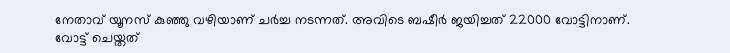നേതാവ് യൂനസ് കുഞ്ഞു വഴിയാണ് ചര്‍ച്ച നടന്നത്. അവിടെ ബഷീര്‍ ജയിച്ചത് 22000 വോട്ടിനാണ്. വോട്ട് ചെയ്തത്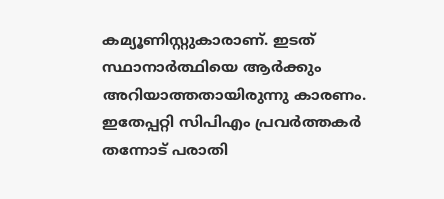കമ്യൂണിസ്റ്റുകാരാണ്. ഇടത് സ്ഥാനാര്‍ത്ഥിയെ ആര്‍ക്കും അറിയാത്തതായിരുന്നു കാരണം. ഇതേപ്പറ്റി സിപിഎം പ്രവര്‍ത്തകര്‍ തന്നോട് പരാതി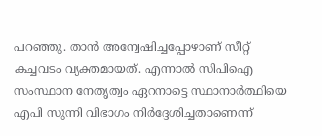പറഞ്ഞു. താന്‍ അന്വേഷിച്ചപ്പോഴാണ് സീറ്റ് കച്ചവടം വ്യക്തമായത്. എന്നാല്‍ സിപിഐ സംസ്ഥാന നേതൃത്വം ഏറനാട്ടെ സ്ഥാനാര്‍ത്ഥിയെ എപി സുന്നി വിഭാഗം നിര്‍ദ്ദേശിച്ചതാണെന്ന്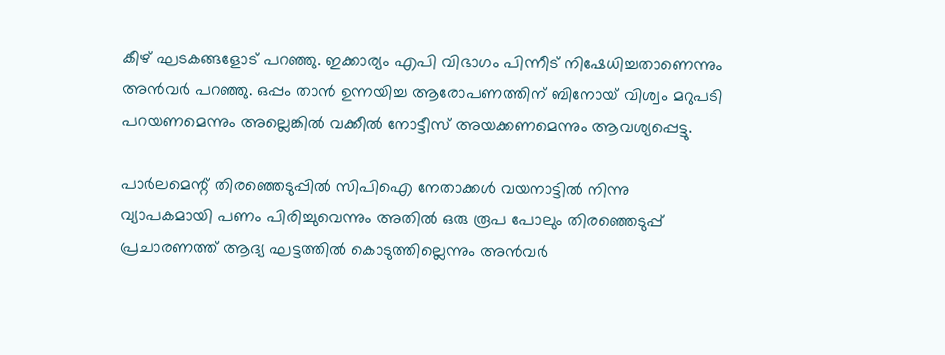കീഴ് ഘടകങ്ങളോട് പറഞ്ഞു. ഇക്കാര്യം എപി വിഭാഗം പിന്നീട് നിഷേധിച്ചതാണെന്നും അന്‍വര്‍ പറഞ്ഞു. ഒപ്പം താന്‍ ഉന്നയിച്ച ആരോപണത്തിന് ബിനോയ് വിശ്വം മറുപടി പറയണമെന്നും അല്ലെങ്കില്‍ വക്കീല്‍ നോട്ടീസ് അയക്കണമെന്നും ആവശ്യപ്പെട്ടു.

പാര്‍ലമെന്റ് തിരഞ്ഞെടുപ്പില്‍ സിപിഐ നേതാക്കള്‍ വയനാട്ടില്‍ നിന്നു വ്യാപകമായി പണം പിരിച്ചുവെന്നും അതില്‍ ഒരു രൂപ പോലും തിരഞ്ഞെടുപ്പ് പ്രചാരണത്ത് ആദ്യ ഘട്ടത്തില്‍ കൊടുത്തില്ലെന്നും അന്‍വര്‍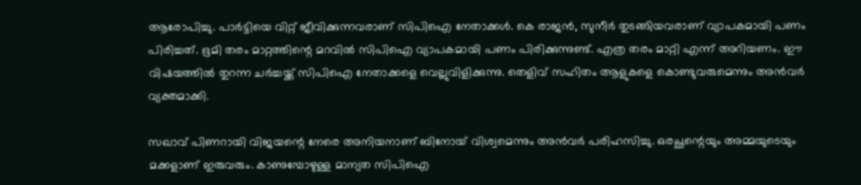ആരോപിച്ചു. പാര്‍ട്ടിയെ വിറ്റ് ജീവിക്കുന്നവരാണ് സിപിഐ നേതാക്കള്‍. കെ രാജന്‍, സുനീര്‍ തുടങ്ങിയവരാണ് വ്യാപകമായി പണം പിരിച്ചത്. ഭൂമി തരം മാറ്റത്തിന്റെ മറവില്‍ സിപിഐ വ്യാപകമായി പണം പിരിക്കുന്നുണ്ട്. എത്ര തരം മാറ്റി എന്ന് അറിയണം. ഈ വിഷയത്തില്‍ തുറന്ന ചര്‍ച്ചയ്ക്ക് സിപിഐ നേതാക്കളെ വെല്ലുവിളിക്കുന്നു. തെളിവ് സഹിതം ആളുകളെ കൊണ്ടുവരുമെന്നും അന്‍വര്‍ വ്യക്തമാക്കി.

സഖാവ് പിണറായി വിജയന്റെ നേരെ അനിയനാണ് ബിനോയ് വിശ്വമെന്നും അന്‍വര്‍ പരിഹസിച്ചു. ഒരച്ഛന്റെയും അമ്മയുടെയും മക്കളാണ് ഇരുവരും. കാണുമ്പോഴുള്ള മാന്യത സിപിഐ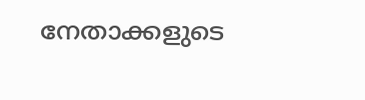നേതാക്കളുടെ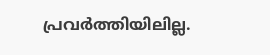പ്രവര്‍ത്തിയിലില്ല.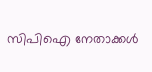സിപിഐ നേതാക്കള്‍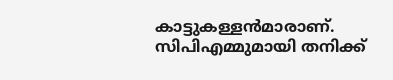കാട്ടുകള്ളന്‍മാരാണ്. സിപിഎമ്മുമായി തനിക്ക്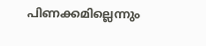പിണക്കമില്ലെന്നും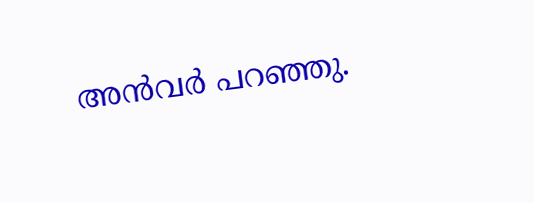അന്‍വര്‍ പറഞ്ഞു.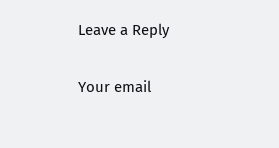Leave a Reply

Your email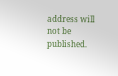address will not be published.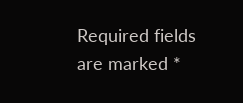Required fields are marked *